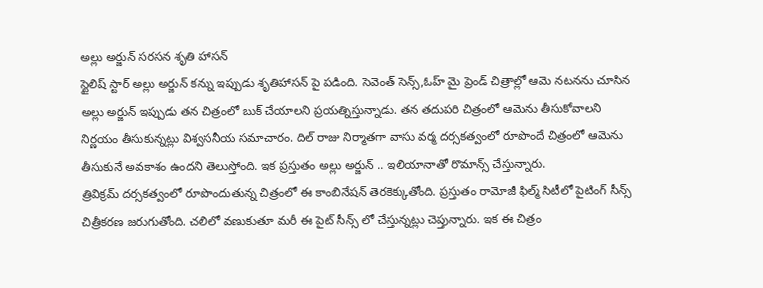అల్లు అర్జున్ సరసన శృతి హాసన్
స్టైలిష్ స్టార్ అల్లు అర్జున్ కన్ను ఇప్పుడు శృతిహాసన్ పై పడింది. సెవెంత్ సెన్స్,ఓహ్ మై ప్రెండ్ చిత్రాల్లో ఆమె నటనను చూసిన అల్లు అర్జున్ ఇప్పుడు తన చిత్రంలో బుక్ చేయాలని ప్రయత్నిస్తున్నాడు. తన తదుపరి చిత్రంలో ఆమెను తీసుకోవాలని నిర్ణయం తీసుకున్నట్లు విశ్వసనీయ సమాచారం. దిల్ రాజు నిర్మాతగా వాసు వర్మ దర్సకత్వంలో రూపొందే చిత్రంలో ఆమెను తీసుకునే అవకాశం ఉందని తెలుస్తోంది. ఇక ప్రస్తుతం అల్లు అర్జున్ .. ఇలియానాతో రొమాన్స్ చేస్తున్నారు.
త్రివిక్రమ్ దర్సకత్వంలో రూపొందుతున్న చిత్రంలో ఈ కాంబినేషన్ తెరకెక్కుతోంది. ప్రస్తుతం రామోజీ ఫిల్మ్ సిటీలో పైటింగ్ సీన్స్ చిత్రీకరణ జరుగుతోంది. చలిలో వణుకుతూ మరీ ఈ పైట్ సీన్స్ లో చేస్తున్నట్లు చెప్తున్నారు. ఇక ఈ చిత్రం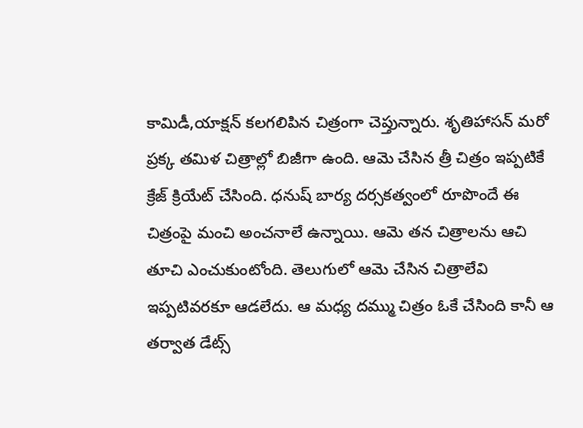కామిడీ,యాక్షన్ కలగలిపిన చిత్రంగా చెప్తున్నారు. శృతిహాసన్ మరో ప్రక్క తమిళ చిత్రాల్లో బిజీగా ఉంది. ఆమె చేసిన త్రీ చిత్రం ఇప్పటికే క్రేజ్ క్రియేట్ చేసింది. ధనుష్ బార్య దర్సకత్వంలో రూపొందే ఈ చిత్రంపై మంచి అంచనాలే ఉన్నాయి. ఆమె తన చిత్రాలను ఆచి తూచి ఎంచుకుంటోంది. తెలుగులో ఆమె చేసిన చిత్రాలేవి ఇప్పటివరకూ ఆడలేదు. ఆ మధ్య దమ్ము చిత్రం ఓకే చేసింది కానీ ఆ తర్వాత డేట్స్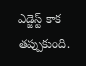ఎడ్జెస్ట్ కాక తప్పుకుంది.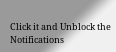Click it and Unblock the Notifications